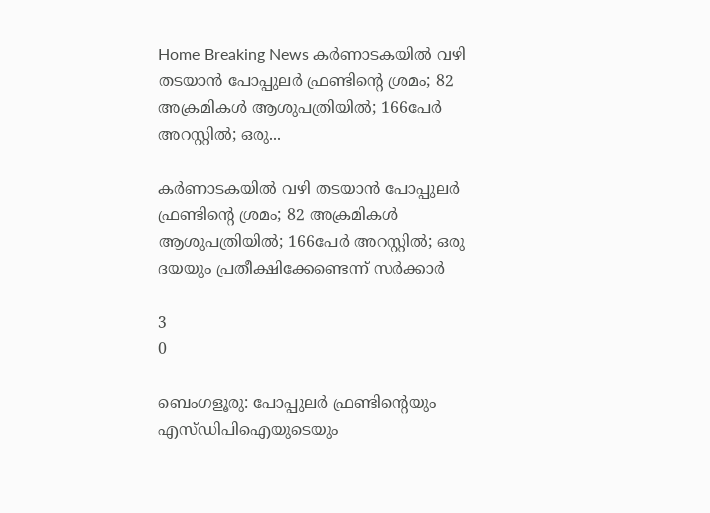Home Breaking News കര്‍ണാടകയില്‍ വഴി തടയാന്‍ പോപ്പുലര്‍ ഫ്രണ്ടിന്റെ ശ്രമം; 82 അക്രമികള്‍ ആശുപത്രിയില്‍; 166പേര്‍ അറസ്റ്റില്‍; ഒരു...

കര്‍ണാടകയില്‍ വഴി തടയാന്‍ പോപ്പുലര്‍ ഫ്രണ്ടിന്റെ ശ്രമം; 82 അക്രമികള്‍ ആശുപത്രിയില്‍; 166പേര്‍ അറസ്റ്റില്‍; ഒരു ദയയും പ്രതീക്ഷിക്കേണ്ടെന്ന് സര്‍ക്കാര്‍

3
0

ബെംഗളൂരു: പോപ്പുലര്‍ ഫ്രണ്ടിന്റെയും എസ്ഡിപിഐയുടെയും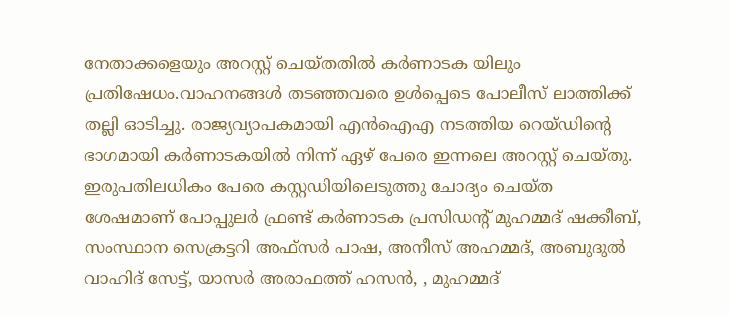നേതാക്കളെയും അറസ്റ്റ് ചെയ്തതില്‍ കര്‍ണാടക യിലും പ്രതിഷേധം.വാഹനങ്ങള്‍ തടഞ്ഞവരെ ഉള്‍പ്പെടെ പോലീസ് ലാത്തിക്ക് തല്ലി ഓടിച്ചു. രാജ്യവ്യാപകമായി എന്‍ഐഎ നടത്തിയ റെയ്ഡിന്റെ ഭാഗമായി കര്‍ണാടകയില്‍ നിന്ന് ഏഴ് പേരെ ഇന്നലെ അറസ്റ്റ് ചെയ്തു. ഇരുപതിലധികം പേരെ കസ്റ്റഡിയിലെടുത്തു ചോദ്യം ചെയ്ത ശേഷമാണ് പോപ്പുലര്‍ ഫ്രണ്ട് കര്‍ണാടക പ്രസിഡന്റ് മുഹമ്മദ് ഷക്കീബ്, സംസ്ഥാന സെക്രട്ടറി അഫ്സര്‍ പാഷ, അനീസ് അഹമ്മദ്, അബുദുല്‍ വാഹിദ് സേട്ട്, യാസര്‍ അരാഫത്ത് ഹസന്‍, , മുഹമ്മദ്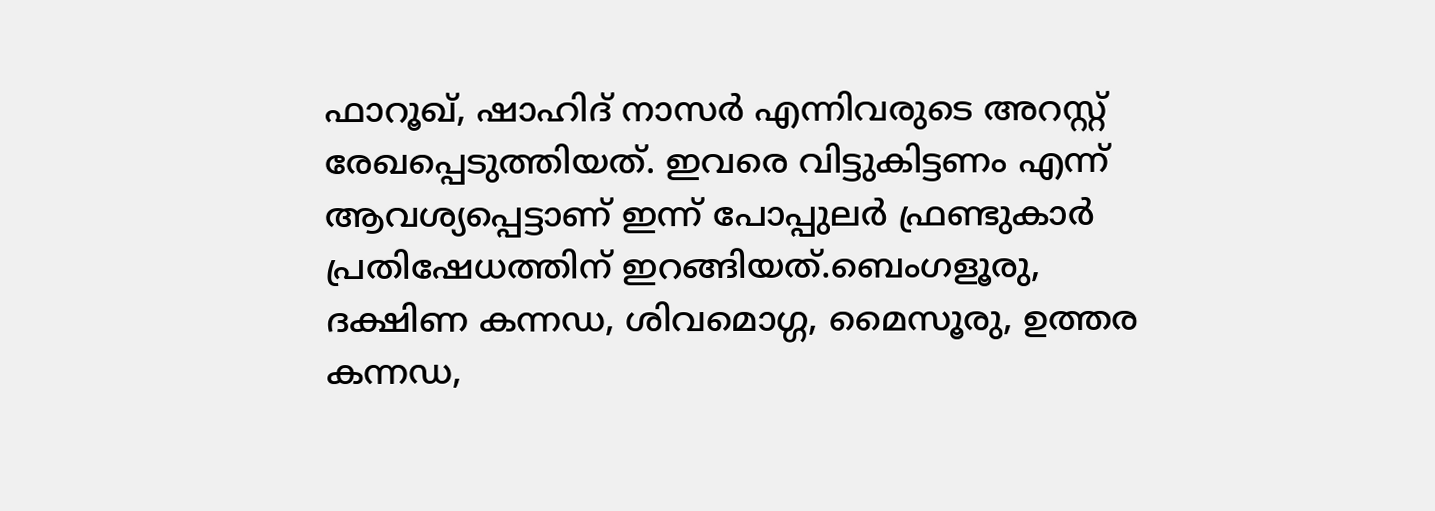ഫാറൂഖ്, ഷാഹിദ് നാസര്‍ എന്നിവരുടെ അറസ്റ്റ് രേഖപ്പെടുത്തിയത്. ഇവരെ വിട്ടുകിട്ടണം എന്ന് ആവശ്യപ്പെട്ടാണ് ഇന്ന് പോപ്പുലര്‍ ഫ്രണ്ടുകാര്‍ പ്രതിഷേധത്തിന് ഇറങ്ങിയത്.ബെംഗളൂരു, ദക്ഷിണ കന്നഡ, ശിവമൊഗ്ഗ, മൈസൂരു, ഉത്തര കന്നഡ,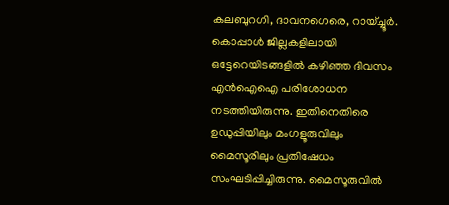കലബുറഗി, ദാവനഗെരെ, റായ്ച്ചൂര്‍. കൊപ്പാള്‍ ജില്ലകളിലായി ഒട്ടേറെയിടങ്ങളില്‍ കഴിഞ്ഞ ദിവസം എന്‍ഐഐ പരിശോധന നടത്തിയിരുന്നു. ഇതിനെതിരെ ഉഡുപ്പിയിലും മംഗളൂരുവിലും മൈസൂരിലും പ്രതിഷേധം സംഘടിപ്പിച്ചിരുന്നു. മൈസൂരുവില്‍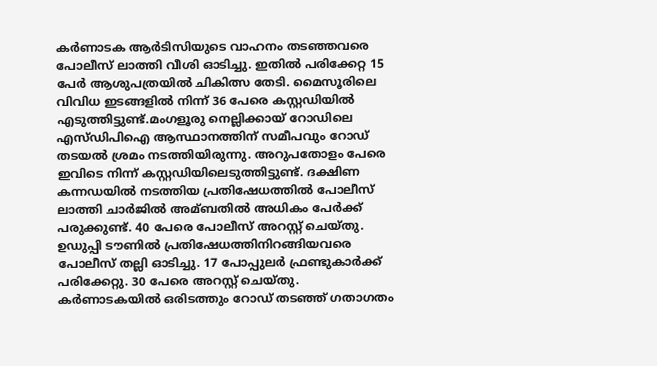കര്‍ണാടക ആര്‍ടിസിയുടെ വാഹനം തടഞ്ഞവരെ പോലീസ് ലാത്തി വീശി ഓടിച്ചു. ഇതില്‍ പരിക്കേറ്റ 15 പേര്‍ ആശുപത്രയില്‍ ചികിത്സ തേടി. മൈസൂരിലെ വിവിധ ഇടങ്ങളില്‍ നിന്ന് 36 പേരെ കസ്റ്റഡിയില്‍ എടുത്തിട്ടുണ്ട്.മംഗളൂരു നെല്ലിക്കായ് റോഡിലെ എസ്ഡിപിഐ ആസ്ഥാനത്തിന് സമീപവും റോഡ് തടയല്‍ ശ്രമം നടത്തിയിരുന്നു. അറുപതോളം പേരെ ഇവിടെ നിന്ന് കസ്റ്റഡിയിലെടുത്തിട്ടുണ്ട്. ദക്ഷിണ കന്നഡയില്‍ നടത്തിയ പ്രതിഷേധത്തില്‍ പോലീസ് ലാത്തി ചാര്‍ജില്‍ അമ്ബതില്‍ അധികം പേര്‍ക്ക് പരുക്കുണ്ട്. 40 പേരെ പോലീസ് അറസ്റ്റ് ചെയ്തു. ഉഡുപ്പി ടൗണില്‍ പ്രതിഷേധത്തിനിറങ്ങിയവരെ പോലീസ് തല്ലി ഓടിച്ചു. 17 പോപ്പുലര്‍ ഫ്രണ്ടുകാര്‍ക്ക് പരിക്കേറ്റു. 30 പേരെ അറസ്റ്റ് ചെയ്തു. കര്‍ണാടകയില്‍ ഒരിടത്തും റോഡ് തടഞ്ഞ് ഗതാഗതം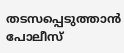തടസപ്പെടുത്താന്‍ പോലീസ്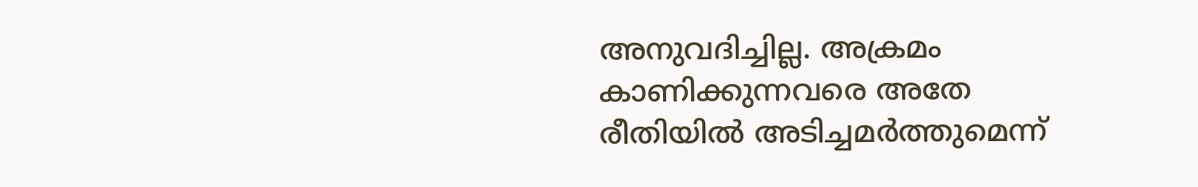അനുവദിച്ചില്ല. അക്രമം കാണിക്കുന്നവരെ അതേ രീതിയില്‍ അടിച്ചമര്‍ത്തുമെന്ന്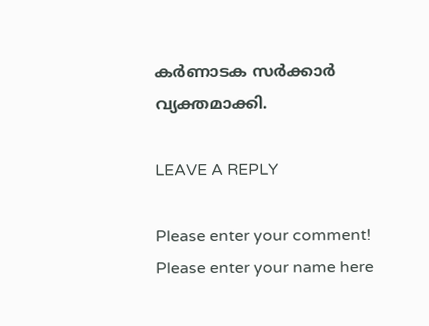കര്‍ണാടക സര്‍ക്കാര്‍ വ്യക്തമാക്കി.

LEAVE A REPLY

Please enter your comment!
Please enter your name here